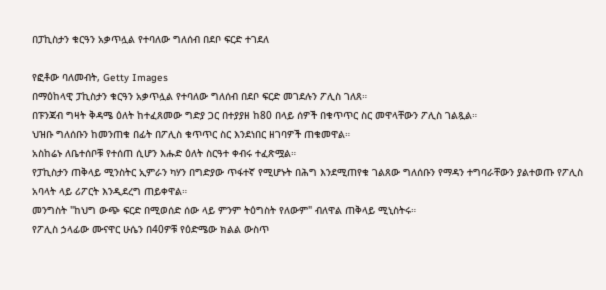በፓኪስታን ቁርዓን አቃጥሏል የተባለው ግለሰብ በደቦ ፍርድ ተገደለ

የፎቶው ባለመብት, Getty Images
በማዕከላዊ ፓኪስታን ቁርዓን አቃጥሏል የተባለው ግለሰብ በደቦ ፍርድ መገደሉን ፖሊስ ገለጸ።
በፑንጃብ ግዛት ቅዳሜ ዕለት ከተፈጸመው ግድያ ጋር በተያያዘ ከ80 በላይ ሰዎች በቁጥጥር ስር መዋላቸውን ፖሊስ ገልጿል።
ህዝቡ ግለሰቡን ከመንጠቁ በፊት በፖሊስ ቁጥጥር ስር እንደነበር ዘገባዎች ጠቁመዋል።
አስከሬኑ ለቤተሰቦቹ የተሰጠ ሲሆን እሑድ ዕለት ስርዓተ ቀብሩ ተፈጽሟል።
የፓኪስታን ጠቅላይ ሚንስትር ኢምራን ካሃን በግድያው ጥፋተኛ የሚሆኑት በሕግ እንደሚጠየቁ ገልጸው ግለሰቡን የማዳን ተግባራቸውን ያልተወጡ የፖሊስ አባላት ላይ ሪፖርት እንዲደረግ ጠይቀዋል።
መንግስት "ከህግ ውጭ ፍርድ በሚወሰድ ሰው ላይ ምንም ትዕግስት የለውም" ብለዋል ጠቅላይ ሚኒስትሩ።
የፖሊስ ኃላፊው ሙናዋር ሁሴን በ40ዎቹ የዕድሜው ክልል ውስጥ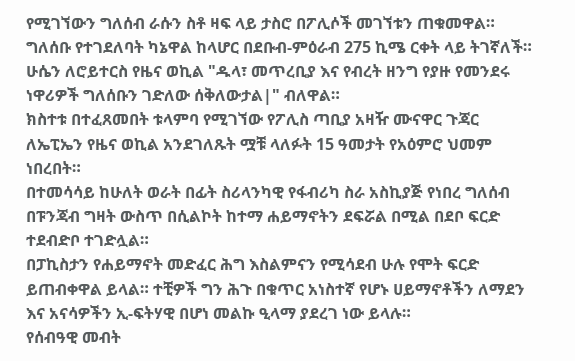የሚገኘውን ግለሰብ ራሱን ስቶ ዛፍ ላይ ታስሮ በፖሊሶች መገኘቱን ጠቁመዋል። ግለሰቡ የተገደለባት ካኔዋል ከላሆር በደቡብ-ምዕራብ 275 ኪሜ ርቀት ላይ ትገኛለች።
ሁሴን ለሮይተርስ የዜና ወኪል "ዱላ፣ መጥረቢያ እና የብረት ዘንግ የያዙ የመንደሩ ነዋሪዎች ግለሰቡን ገድለው ሰቅለውታል|" ብለዋል።
ክስተቱ በተፈጸመበት ቱላምባ የሚገኘው የፖሊስ ጣቢያ አዛዥ ሙናዋር ጉጃር ለኤፒኤን የዜና ወኪል አንደገለጹት ሟቹ ላለፉት 15 ዓመታት የአዕምሮ ህመም ነበረበት።
በተመሳሳይ ከሁለት ወራት በፊት ስሪላንካዊ የፋብሪካ ስራ አስኪያጅ የነበረ ግለሰብ በፑንጃብ ግዛት ውስጥ በሲልኮት ከተማ ሐይማኖትን ደፍሯል በሚል በደቦ ፍርድ ተደብድቦ ተገድሏል።
በፓኪስታን የሐይማኖት መድፈር ሕግ እስልምናን የሚሳደብ ሁሉ የሞት ፍርድ ይጠብቀዋል ይላል። ተቺዎች ግን ሕጉ በቁጥር አነስተኛ የሆኑ ሀይማኖቶችን ለማደን እና አናሳዎችን ኢ-ፍትሃዊ በሆነ መልኩ ዒላማ ያደረገ ነው ይላሉ።
የሰብዓዊ መብት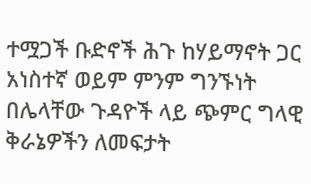ተሟጋች ቡድኖች ሕጉ ከሃይማኖት ጋር አነስተኛ ወይም ምንም ግንኙነት በሌላቸው ጉዳዮች ላይ ጭምር ግላዊ ቅራኔዎችን ለመፍታት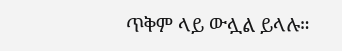ጥቅም ላይ ውሏል ይላሉ።